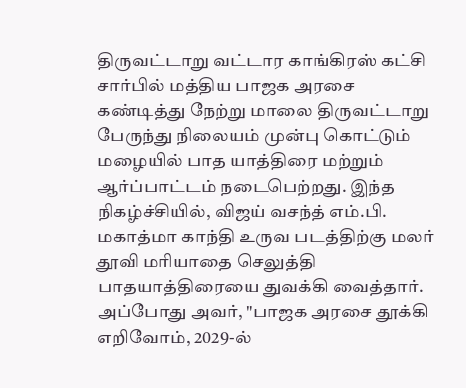திருவட்டாறு வட்டார காங்கிரஸ் கட்சி சார்பில் மத்திய பாஜக அரசை கண்டித்து நேற்று மாலை திருவட்டாறு பேருந்து நிலையம் முன்பு கொட்டும் மழையில் பாத யாத்திரை மற்றும் ஆர்ப்பாட்டம் நடைபெற்றது. இந்த நிகழ்ச்சியில், விஜய் வசந்த் எம்.பி. மகாத்மா காந்தி உருவ படத்திற்கு மலர் தூவி மரியாதை செலுத்தி பாதயாத்திரையை துவக்கி வைத்தார். அப்போது அவர், "பாஜக அரசை தூக்கி எறிவோம், 2029-ல்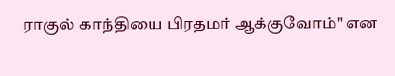ராகுல் காந்தியை பிரதமர் ஆக்குவோம்" என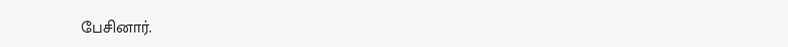பேசினார்.